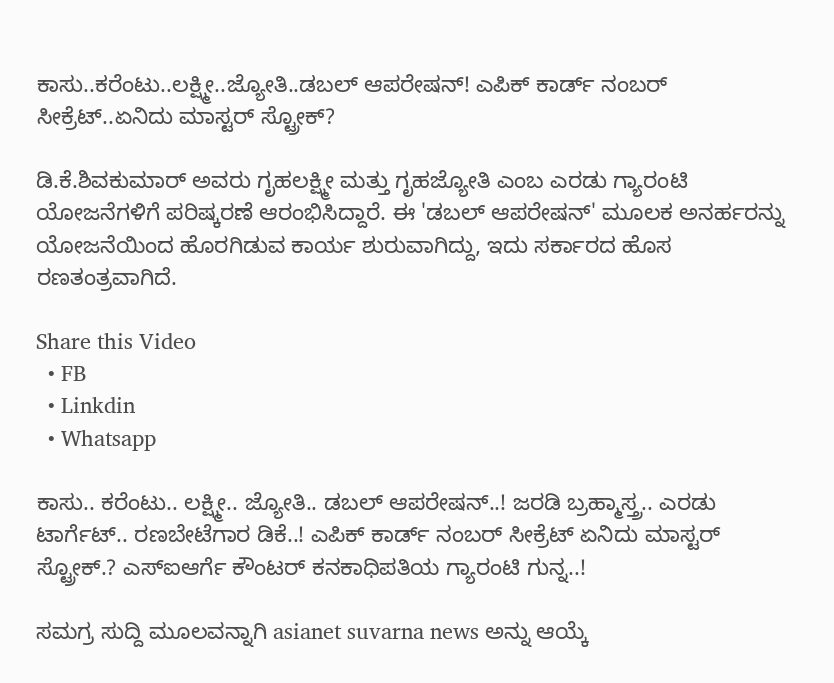ಕಾಸು..ಕರೆಂಟು..ಲಕ್ಷ್ಮೀ..ಜ್ಯೋತಿ..ಡಬಲ್ ಆಪರೇಷನ್! ಎಪಿಕ್ ಕಾರ್ಡ್ ನಂಬರ್ ಸೀಕ್ರೆಟ್..ಏನಿದು ಮಾಸ್ಟರ್ ಸ್ಟ್ರೋಕ್?

ಡಿ.ಕೆ.ಶಿವಕುಮಾರ್ ಅವರು ಗೃಹಲಕ್ಷ್ಮೀ ಮತ್ತು ಗೃಹಜ್ಯೋತಿ ಎಂಬ ಎರಡು ಗ್ಯಾರಂಟಿ ಯೋಜನೆಗಳಿಗೆ ಪರಿಷ್ಕರಣೆ ಆರಂಭಿಸಿದ್ದಾರೆ. ಈ 'ಡಬಲ್ ಆಪರೇಷನ್' ಮೂಲಕ ಅನರ್ಹರನ್ನು ಯೋಜನೆಯಿಂದ ಹೊರಗಿಡುವ ಕಾರ್ಯ ಶುರುವಾಗಿದ್ದು, ಇದು ಸರ್ಕಾರದ ಹೊಸ ರಣತಂತ್ರವಾಗಿದೆ.

Share this Video
  • FB
  • Linkdin
  • Whatsapp

ಕಾಸು.. ಕರೆಂಟು.. ಲಕ್ಷ್ಮೀ.. ಜ್ಯೋತಿ.. ಡಬಲ್ ಆಪರೇಷನ್..! ಜರಡಿ ಬ್ರಹ್ಮಾಸ್ತ್ರ.. ಎರಡು ಟಾರ್ಗೆಟ್.. ರಣಬೇಟೆಗಾರ ಡಿಕೆ..! ಎಪಿಕ್ ಕಾರ್ಡ್ ನಂಬರ್ ಸೀಕ್ರೆಟ್ ಏನಿದು ಮಾಸ್ಟರ್ ಸ್ಟ್ರೋಕ್.? ಎಸ್ಐಆರ್ಗೆ ಕೌಂಟರ್ ಕನಕಾಧಿಪತಿಯ ಗ್ಯಾರಂಟಿ ಗುನ್ನ..!

ಸಮಗ್ರ ಸುದ್ದಿ ಮೂಲವನ್ನಾಗಿ asianet suvarna news ಅನ್ನು ಆಯ್ಕೆ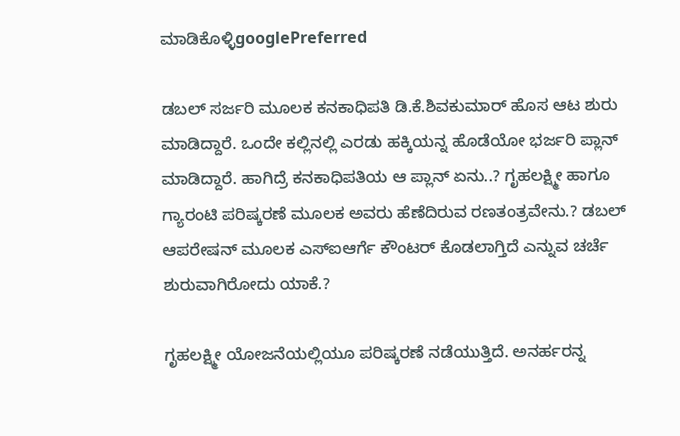ಮಾಡಿಕೊಳ್ಳಿgooglePreferred

ಡಬಲ್ ಸರ್ಜರಿ ಮೂಲಕ ಕನಕಾಧಿಪತಿ ಡಿ.ಕೆ.ಶಿವಕುಮಾರ್ ಹೊಸ ಆಟ ಶುರು ಮಾಡಿದ್ದಾರೆ. ಒಂದೇ ಕಲ್ಲಿನಲ್ಲಿ ಎರಡು ಹಕ್ಕಿಯನ್ನ ಹೊಡೆಯೋ ಭರ್ಜರಿ ಪ್ಲಾನ್ ಮಾಡಿದ್ದಾರೆ. ಹಾಗಿದ್ರೆ ಕನಕಾಧಿಪತಿಯ ಆ ಪ್ಲಾನ್ ಏನು..? ಗೃಹಲಕ್ಷ್ಮೀ ಹಾಗೂ ಗ್ಯಾರಂಟಿ ಪರಿಷ್ಕರಣೆ ಮೂಲಕ ಅವರು ಹೆಣೆದಿರುವ ರಣತಂತ್ರವೇನು.? ಡಬಲ್ ಆಪರೇಷನ್ ಮೂಲಕ ಎಸ್ಐಆರ್ಗೆ ಕೌಂಟರ್ ಕೊಡಲಾಗ್ತಿದೆ ಎನ್ನುವ ಚರ್ಚೆ ಶುರುವಾಗಿರೋದು ಯಾಕೆ.?

ಗೃಹಲಕ್ಷ್ಮೀ ಯೋಜನೆಯಲ್ಲಿಯೂ ಪರಿಷ್ಕರಣೆ ನಡೆಯುತ್ತಿದೆ. ಅನರ್ಹರನ್ನ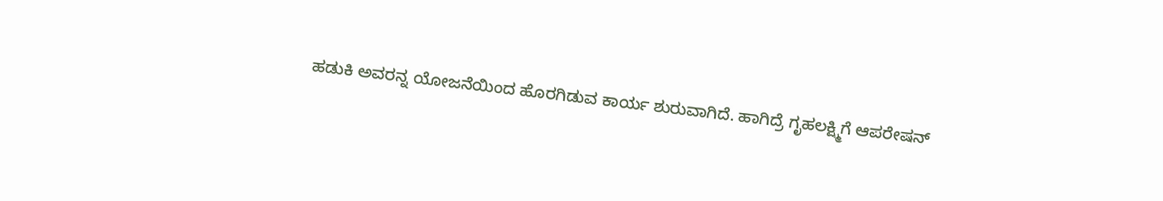ಹಡುಕಿ ಅವರನ್ನ ಯೋಜನೆಯಿಂದ ಹೊರಗಿಡುವ ಕಾರ್ಯ ಶುರುವಾಗಿದೆ. ಹಾಗಿದ್ರೆ ಗೃಹಲಕ್ಷ್ಮಿಗೆ ಆಪರೇಷನ್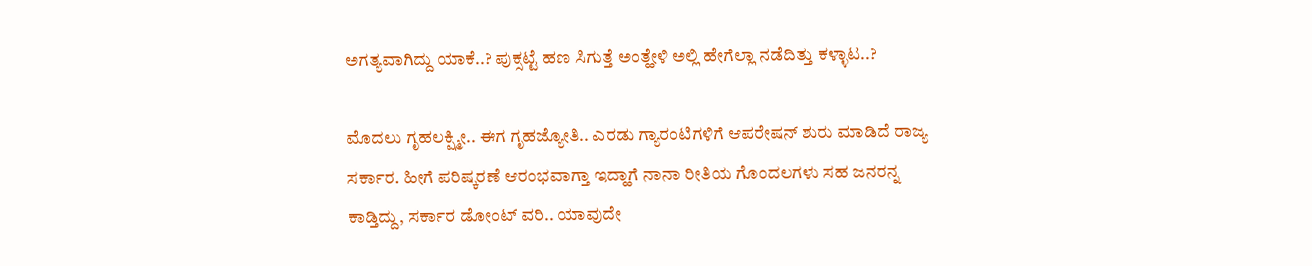ಅಗತ್ಯವಾಗಿದ್ದು ಯಾಕೆ..? ಪುಕ್ಸಟ್ಟೆ ಹಣ ಸಿಗುತ್ತೆ ಅಂತ್ಹೇಳಿ ಅಲ್ಲಿ ಹೇಗೆಲ್ಲಾ ನಡೆದಿತ್ತು ಕಳ್ಳಾಟ..?

ಮೊದಲು ಗೃಹಲಕ್ಷ್ಮೀ.. ಈಗ ಗೃಹಜ್ಯೋತಿ.. ಎರಡು ಗ್ಯಾರಂಟಿಗಳಿಗೆ ಆಪರೇಷನ್ ಶುರು ಮಾಡಿದೆ ರಾಜ್ಯ ಸರ್ಕಾರ. ಹೀಗೆ ಪರಿಷ್ಕರಣೆ ಆರಂಭವಾಗ್ತಾ ಇದ್ಹಾಗೆ ನಾನಾ ರೀತಿಯ ಗೊಂದಲಗಳು ಸಹ ಜನರನ್ನ ಕಾಡ್ತಿದ್ದು, ಸರ್ಕಾರ ಡೋಂಟ್ ವರಿ.. ಯಾವುದೇ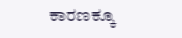ಕಾರಣಕ್ಕೂ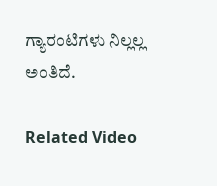ಗ್ಯಾರಂಟಿಗಳು ನಿಲ್ಲಲ್ಲ ಅಂತಿದೆ.

Related Video